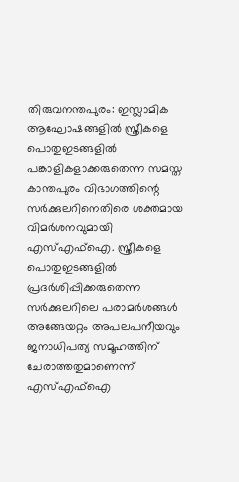തിരുവനന്തപുരം: ഇസ്ലാമിക ആഘോഷങ്ങളിൽ സ്ത്രീകളെ പൊതുഇടങ്ങളിൽ പങ്കാളികളാക്കരുതെന്ന സമസ്ത കാന്തപുരം വിഭാഗത്തിന്റെ സർക്കുലറിനെതിരെ ശക്തമായ വിമർശനവുമായി എസ്എഫ്ഐ. സ്ത്രീകളെ പൊതുഇടങ്ങളിൽ പ്രദർശിപ്പിക്കരുതെന്ന സർക്കുലറിലെ പരാമർശങ്ങൾ അങ്ങേയറ്റം അപലപനീയവും ജനാധിപത്യ സമൂഹത്തിന് ചേരാത്തതുമാണെന്ന് എസ്എഫ്ഐ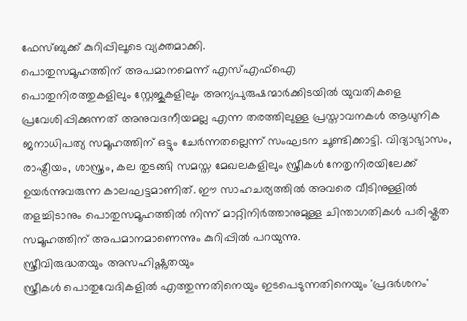ഫേസ്ബുക്ക് കുറിപ്പിലൂടെ വ്യക്തമാക്കി.
പൊതുസമൂഹത്തിന് അപമാനമെന്ന് എസ്എഫ്ഐ
പൊതുനിരത്തുകളിലും സ്റ്റേജുകളിലും അന്യപുരുഷന്മാർക്കിടയിൽ യുവതികളെ പ്രവേശിപ്പിക്കുന്നത് അനുവദനീയമല്ല എന്ന തരത്തിലുള്ള പ്രസ്താവനകൾ ആധുനിക ജനാധിപത്യ സമൂഹത്തിന് ഒട്ടും ചേർന്നതല്ലെന്ന് സംഘടന ചൂണ്ടിക്കാട്ടി. വിദ്യാഭ്യാസം, രാഷ്ട്രീയം, ശാസ്ത്രം, കല തുടങ്ങി സമസ്ത മേഖലകളിലും സ്ത്രീകൾ നേതൃനിരയിലേക്ക് ഉയർന്നുവരുന്ന കാലഘട്ടമാണിത്. ഈ സാഹചര്യത്തിൽ അവരെ വീടിനുള്ളിൽ തളച്ചിടാനും പൊതുസമൂഹത്തിൽ നിന്ന് മാറ്റിനിർത്താനുമുള്ള ചിന്താഗതികൾ പരിഷ്കൃത സമൂഹത്തിന് അപമാനമാണെന്നും കുറിപ്പിൽ പറയുന്നു.
സ്ത്രീവിരുദ്ധതയും അസഹിഷ്ണുതയും
സ്ത്രീകൾ പൊതുവേദികളിൽ എത്തുന്നതിനെയും ഇടപെടുന്നതിനെയും 'പ്രദർശനം'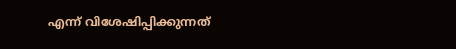എന്ന് വിശേഷിപ്പിക്കുന്നത്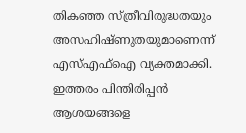തികഞ്ഞ സ്ത്രീവിരുദ്ധതയും അസഹിഷ്ണുതയുമാണെന്ന് എസ്എഫ്ഐ വ്യക്തമാക്കി. ഇത്തരം പിന്തിരിപ്പൻ ആശയങ്ങളെ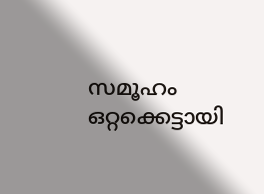സമൂഹം ഒറ്റക്കെട്ടായി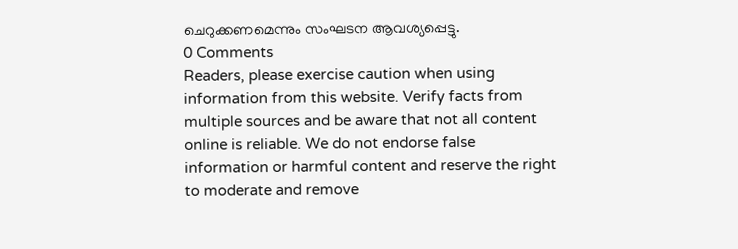ചെറുക്കണമെന്നും സംഘടന ആവശ്യപ്പെട്ടു.
0 Comments
Readers, please exercise caution when using information from this website. Verify facts from multiple sources and be aware that not all content online is reliable. We do not endorse false information or harmful content and reserve the right to moderate and remove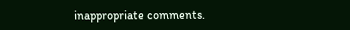inappropriate comments.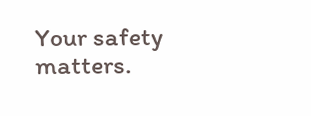Your safety matters.